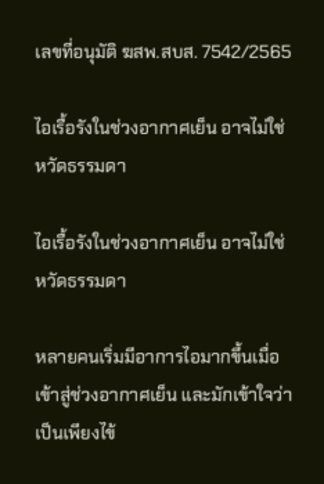เลขที่อนุมัติ ฆสพ.สบส. 7542/2565

ไอเรื้อรังในช่วงอากาศเย็น อาจไม่ใช่หวัดธรรมดา

ไอเรื้อรังในช่วงอากาศเย็น อาจไม่ใช่หวัดธรรมดา

หลายคนเริ่มมีอาการไอมากขึ้นเมื่อเข้าสู่ช่วงอากาศเย็น และมักเข้าใจว่าเป็นเพียงไข้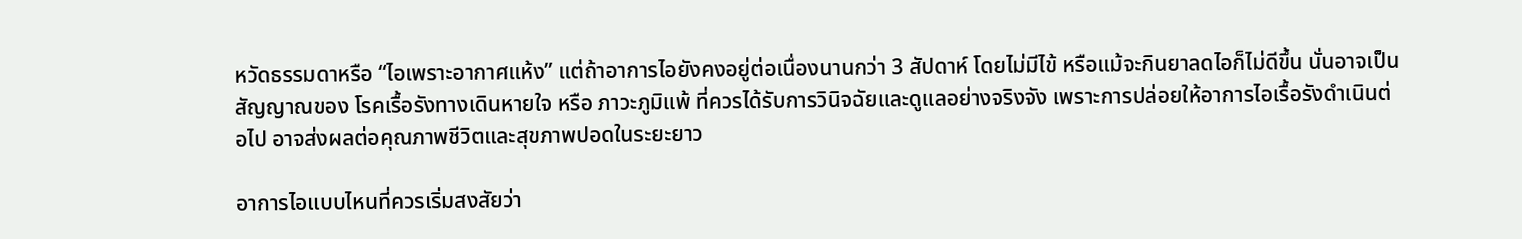หวัดธรรมดาหรือ “ไอเพราะอากาศแห้ง” แต่ถ้าอาการไอยังคงอยู่ต่อเนื่องนานกว่า 3 สัปดาห์ โดยไม่มีไข้ หรือแม้จะกินยาลดไอก็ไม่ดีขึ้น นั่นอาจเป็นสัญญาณของ โรคเรื้อรังทางเดินหายใจ หรือ ภาวะภูมิแพ้ ที่ควรได้รับการวินิจฉัยและดูแลอย่างจริงจัง เพราะการปล่อยให้อาการไอเรื้อรังดำเนินต่อไป อาจส่งผลต่อคุณภาพชีวิตและสุขภาพปอดในระยะยาว

อาการไอแบบไหนที่ควรเริ่มสงสัยว่า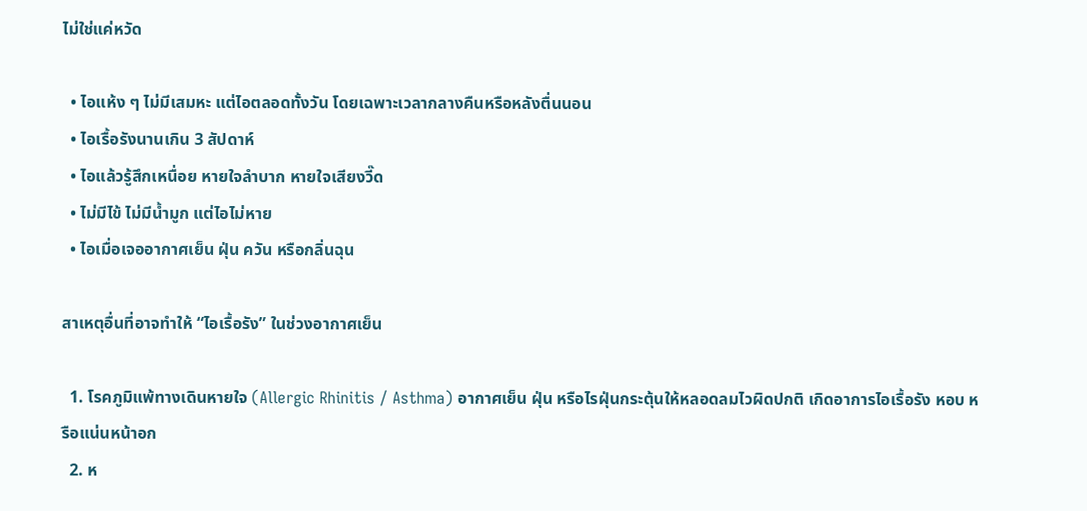ไม่ใช่แค่หวัด

  • ไอแห้ง ๆ ไม่มีเสมหะ แต่ไอตลอดทั้งวัน โดยเฉพาะเวลากลางคืนหรือหลังตื่นนอน
  • ไอเรื้อรังนานเกิน 3 สัปดาห์
  • ไอแล้วรู้สึกเหนื่อย หายใจลำบาก หายใจเสียงวี๊ด
  • ไม่มีไข้ ไม่มีน้ำมูก แต่ไอไม่หาย
  • ไอเมื่อเจออากาศเย็น ฝุ่น ควัน หรือกลิ่นฉุน

สาเหตุอื่นที่อาจทำให้ “ไอเรื้อรัง” ในช่วงอากาศเย็น

  1. โรคภูมิแพ้ทางเดินหายใจ (Allergic Rhinitis / Asthma) อากาศเย็น ฝุ่น หรือไรฝุ่นกระตุ้นให้หลอดลมไวผิดปกติ เกิดอาการไอเรื้อรัง หอบ หรือแน่นหน้าอก
  2. ห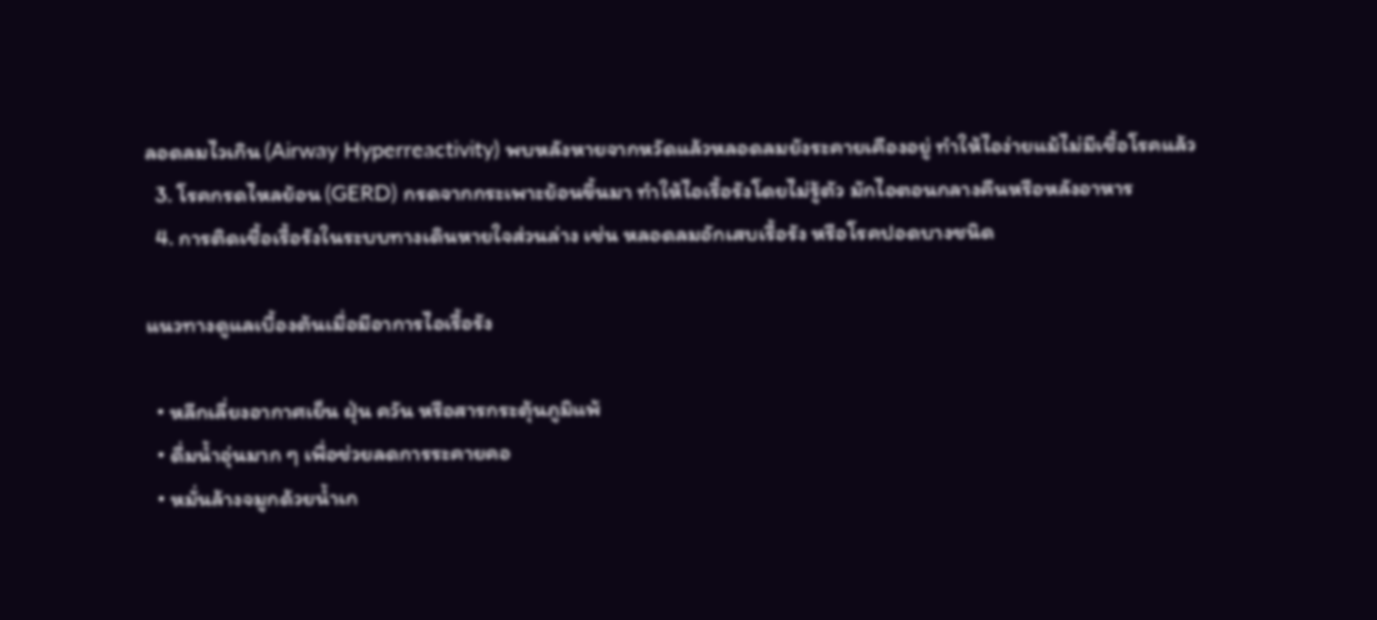ลอดลมไวเกิน (Airway Hyperreactivity) พบหลังหายจากหวัดแล้วหลอดลมยังระคายเคืองอยู่ ทำให้ไอง่ายแม้ไม่มีเชื้อโรคแล้ว
  3. โรคกรดไหลย้อน (GERD) กรดจากกระเพาะย้อนขึ้นมา ทำให้ไอเรื้อรังโดยไม่รู้ตัว มักไอตอนกลางคืนหรือหลังอาหาร
  4. การติดเชื้อเรื้อรังในระบบทางเดินหายใจส่วนล่าง เช่น หลอดลมอักเสบเรื้อรัง หรือโรคปอดบางชนิด

แนวทางดูแลเบื้องต้นเมื่อมีอาการไอเรื้อรัง

  • หลีกเลี่ยงอากาศเย็น ฝุ่น ควัน หรือสารกระตุ้นภูมิแพ้
  • ดื่มน้ำอุ่นมาก ๆ เพื่อช่วยลดการระคายคอ
  • หมั่นล้างจมูกด้วยน้ำเก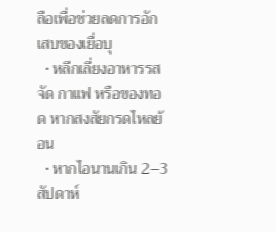ลือเพื่อช่วยลดการอักเสบของเยื่อบุ
  • หลีกเลี่ยงอาหารรสจัด กาแฟ หรือของทอด หากสงสัยกรดไหลย้อน
  • หากไอนานเกิน 2–3 สัปดาห์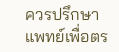ควรปรึกษาแพทย์เพื่อตร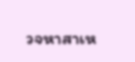วจหาสาเห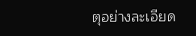ตุอย่างละเอียด